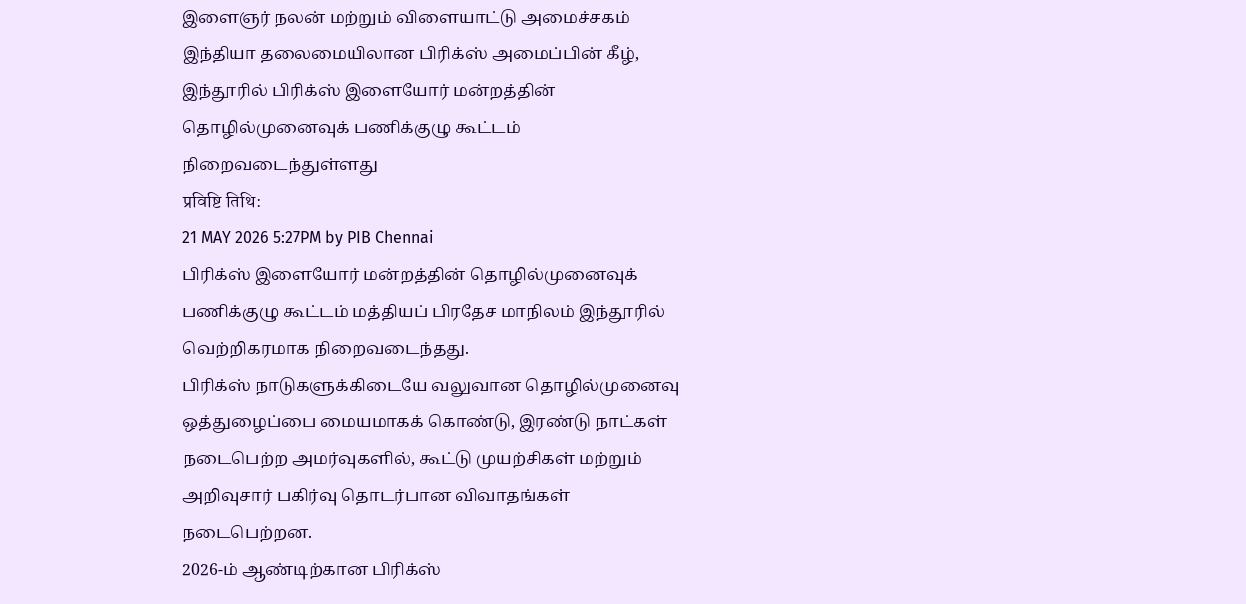இளைஞர் நலன் மற்றும் விளையாட்டு அமைச்சகம்
இந்தியா தலைமையிலான பிரிக்ஸ் அமைப்பின் கீழ், இந்தூரில் பிரிக்ஸ் இளையோர் மன்றத்தின் தொழில்முனைவுக் பணிக்குழு கூட்டம் நிறைவடைந்துள்ளது
प्रविष्टि तिथि:
21 MAY 2026 5:27PM by PIB Chennai
பிரிக்ஸ் இளையோர் மன்றத்தின் தொழில்முனைவுக் பணிக்குழு கூட்டம் மத்தியப் பிரதேச மாநிலம் இந்தூரில் வெற்றிகரமாக நிறைவடைந்தது.
பிரிக்ஸ் நாடுகளுக்கிடையே வலுவான தொழில்முனைவு ஒத்துழைப்பை மையமாகக் கொண்டு, இரண்டு நாட்கள் நடைபெற்ற அமர்வுகளில், கூட்டு முயற்சிகள் மற்றும் அறிவுசார் பகிர்வு தொடர்பான விவாதங்கள் நடைபெற்றன.
2026-ம் ஆண்டிற்கான பிரிக்ஸ்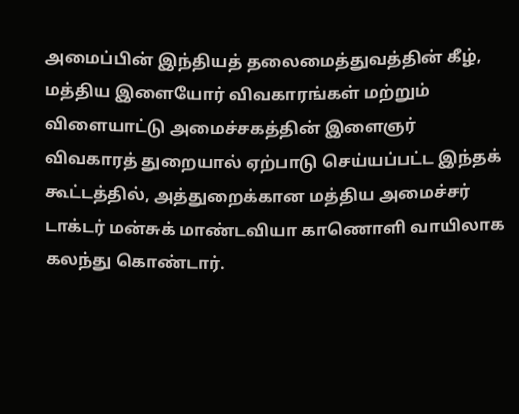அமைப்பின் இந்தியத் தலைமைத்துவத்தின் கீழ், மத்திய இளையோர் விவகாரங்கள் மற்றும் விளையாட்டு அமைச்சகத்தின் இளைஞர் விவகாரத் துறையால் ஏற்பாடு செய்யப்பட்ட இந்தக் கூட்டத்தில், அத்துறைக்கான மத்திய அமைச்சர் டாக்டர் மன்சுக் மாண்டவியா காணொளி வாயிலாக கலந்து கொண்டார்.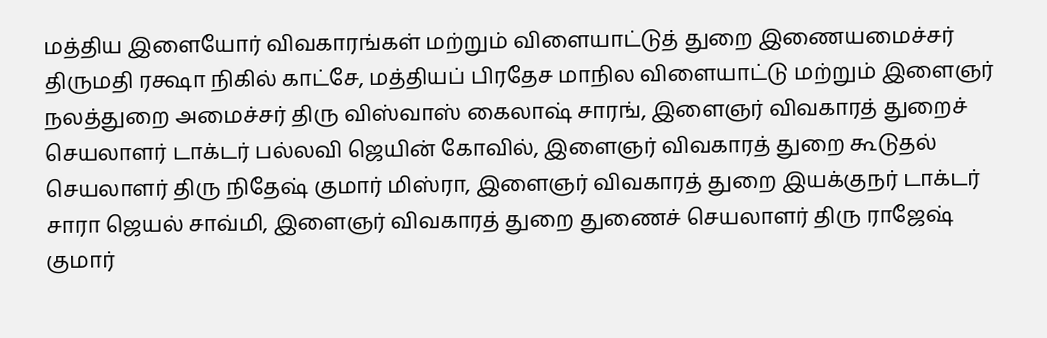மத்திய இளையோர் விவகாரங்கள் மற்றும் விளையாட்டுத் துறை இணையமைச்சர் திருமதி ரக்ஷா நிகில் காட்சே, மத்தியப் பிரதேச மாநில விளையாட்டு மற்றும் இளைஞர் நலத்துறை அமைச்சர் திரு விஸ்வாஸ் கைலாஷ் சாரங், இளைஞர் விவகாரத் துறைச் செயலாளர் டாக்டர் பல்லவி ஜெயின் கோவில், இளைஞர் விவகாரத் துறை கூடுதல் செயலாளர் திரு நிதேஷ் குமார் மிஸ்ரா, இளைஞர் விவகாரத் துறை இயக்குநர் டாக்டர் சாரா ஜெயல் சாவ்மி, இளைஞர் விவகாரத் துறை துணைச் செயலாளர் திரு ராஜேஷ் குமார்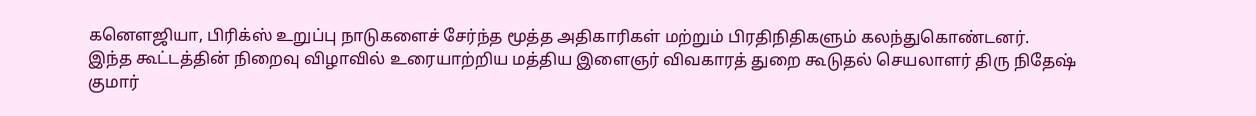கனௌஜியா, பிரிக்ஸ் உறுப்பு நாடுகளைச் சேர்ந்த மூத்த அதிகாரிகள் மற்றும் பிரதிநிதிகளும் கலந்துகொண்டனர்.
இந்த கூட்டத்தின் நிறைவு விழாவில் உரையாற்றிய மத்திய இளைஞர் விவகாரத் துறை கூடுதல் செயலாளர் திரு நிதேஷ் குமார்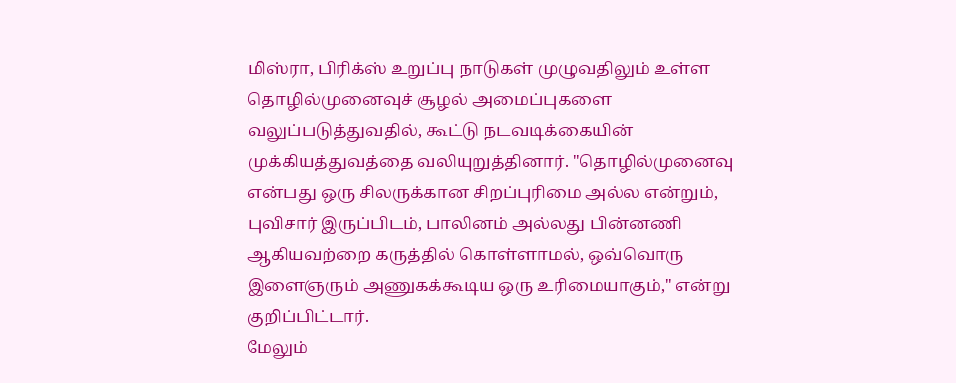மிஸ்ரா, பிரிக்ஸ் உறுப்பு நாடுகள் முழுவதிலும் உள்ள தொழில்முனைவுச் சூழல் அமைப்புகளை வலுப்படுத்துவதில், கூட்டு நடவடிக்கையின் முக்கியத்துவத்தை வலியுறுத்தினார். "தொழில்முனைவு என்பது ஒரு சிலருக்கான சிறப்புரிமை அல்ல என்றும், புவிசார் இருப்பிடம், பாலினம் அல்லது பின்னணி ஆகியவற்றை கருத்தில் கொள்ளாமல், ஒவ்வொரு இளைஞரும் அணுகக்கூடிய ஒரு உரிமையாகும்," என்று குறிப்பிட்டார்.
மேலும்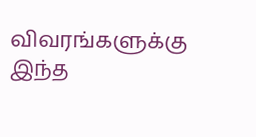விவரங்களுக்கு இந்த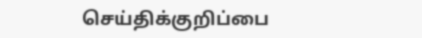செய்திக்குறிப்பை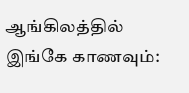ஆங்கிலத்தில் இங்கே காணவும்: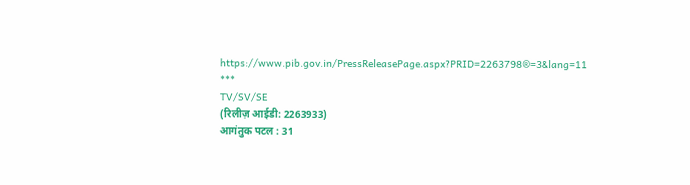https://www.pib.gov.in/PressReleasePage.aspx?PRID=2263798®=3&lang=11
***
TV/SV/SE
(रिलीज़ आईडी: 2263933)
आगंतुक पटल : 31